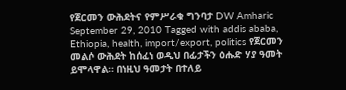የጀርመን ውሕደትና የምሥራቁ ግንባታ DW Amharic September 29, 2010 Tagged with addis ababa, Ethiopia, health, import/export, politics የጀርመን መልሶ ውሕደት ከሰፈነ ወዲህ በፊታችን ዕሑድ ሃያ ዓመት ይሞላዋል። በነዚህ ዓመታት በተለይ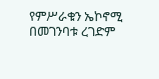የምሥራቁን ኤኮኖሚ በመገንባቱ ረገድም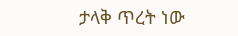ታላቅ ጥረት ነው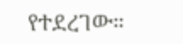የተደረገው።